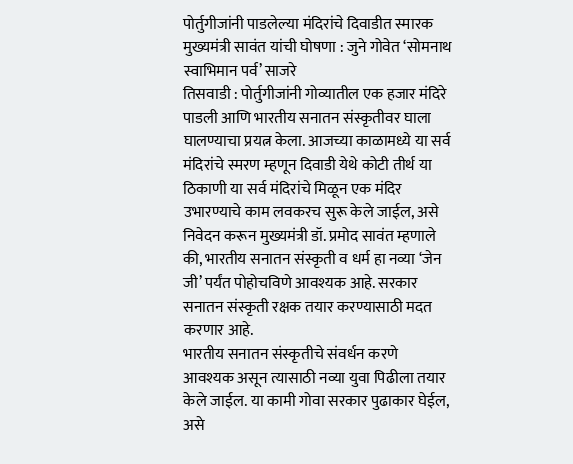पोर्तुगीजांनी पाडलेल्या मंदिरांचे दिवाडीत स्मारक
मुख्यमंत्री सावंत यांची घोषणा : जुने गोवेत ‘सोमनाथ स्वाभिमान पर्व’ साजरे
तिसवाडी : पोर्तुगीजांनी गोव्यातील एक हजार मंदिरे पाडली आणि भारतीय सनातन संस्कृतीवर घाला घालण्याचा प्रयत्न केला. आजच्या काळामध्ये या सर्व मंदिरांचे स्मरण म्हणून दिवाडी येथे कोटी तीर्थ या ठिकाणी या सर्व मंदिरांचे मिळून एक मंदिर उभारण्याचे काम लवकरच सुरू केले जाईल, असे निवेदन करून मुख्यमंत्री डॉ. प्रमोद सावंत म्हणाले की, भारतीय सनातन संस्कृती व धर्म हा नव्या ‘जेन जी’ पर्यंत पोहोचविणे आवश्यक आहे. सरकार सनातन संस्कृती रक्षक तयार करण्यासाठी मदत करणार आहे.
भारतीय सनातन संस्कृतीचे संवर्धन करणे आवश्यक असून त्यासाठी नव्या युवा पिढीला तयार केले जाईल. या कामी गोवा सरकार पुढाकार घेईल, असे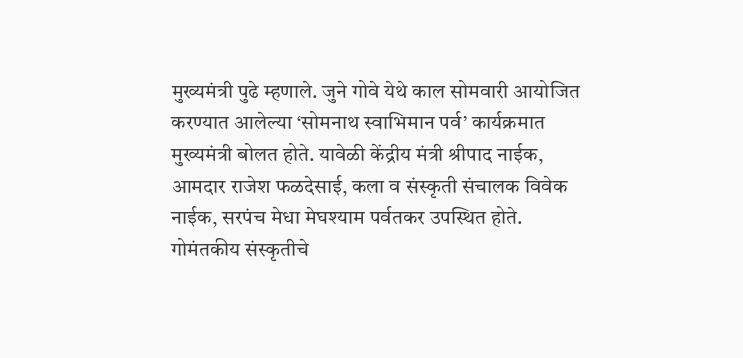मुख्यमंत्री पुढे म्हणाले. जुने गोवे येथे काल सोमवारी आयोजित करण्यात आलेल्या ‘सोमनाथ स्वाभिमान पर्व’ कार्यक्रमात मुख्यमंत्री बोलत होते. यावेळी केंद्रीय मंत्री श्रीपाद नाईक, आमदार राजेश फळदेसाई, कला व संस्कृती संचालक विवेक नाईक, सरपंच मेधा मेघश्याम पर्वतकर उपस्थित होते.
गोमंतकीय संस्कृतीचे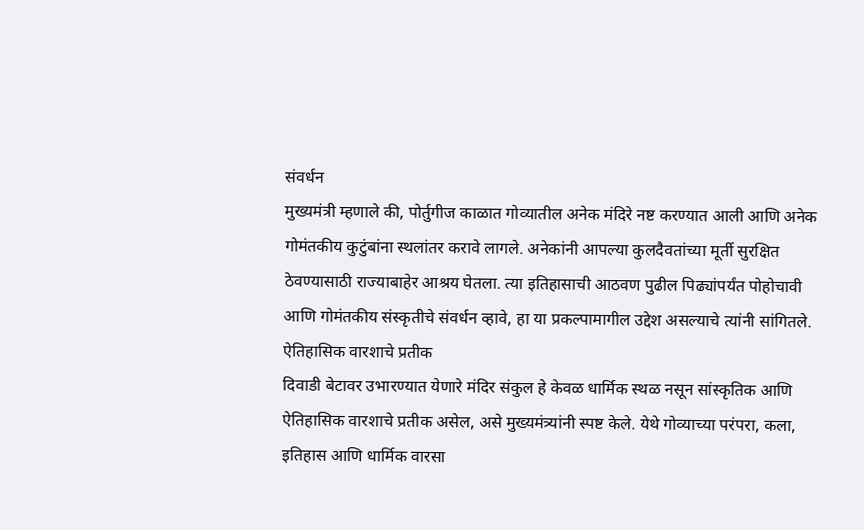संवर्धन
मुख्यमंत्री म्हणाले की, पोर्तुगीज काळात गोव्यातील अनेक मंदिरे नष्ट करण्यात आली आणि अनेक गोमंतकीय कुटुंबांना स्थलांतर करावे लागले. अनेकांनी आपल्या कुलदैवतांच्या मूर्ती सुरक्षित ठेवण्यासाठी राज्याबाहेर आश्रय घेतला. त्या इतिहासाची आठवण पुढील पिढ्यांपर्यंत पोहोचावी आणि गोमंतकीय संस्कृतीचे संवर्धन व्हावे, हा या प्रकल्पामागील उद्देश असल्याचे त्यांनी सांगितले.
ऐतिहासिक वारशाचे प्रतीक
दिवाडी बेटावर उभारण्यात येणारे मंदिर संकुल हे केवळ धार्मिक स्थळ नसून सांस्कृतिक आणि ऐतिहासिक वारशाचे प्रतीक असेल, असे मुख्यमंत्र्यांनी स्पष्ट केले. येथे गोव्याच्या परंपरा, कला, इतिहास आणि धार्मिक वारसा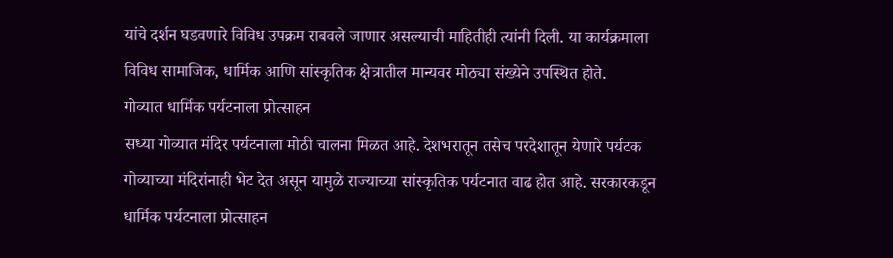यांचे दर्शन घडवणारे विविध उपक्रम राबवले जाणार असल्याची माहितीही त्यांनी दिली. या कार्यक्रमाला विविध सामाजिक, धार्मिक आणि सांस्कृतिक क्षेत्रातील मान्यवर मोठ्या संख्येने उपस्थित होते.
गोव्यात धार्मिक पर्यटनाला प्रोत्साहन
सध्या गोव्यात मंदिर पर्यटनाला मोठी चालना मिळत आहे. देशभरातून तसेच परदेशातून येणारे पर्यटक गोव्याच्या मंदिरांनाही भेट देत असून यामुळे राज्याच्या सांस्कृतिक पर्यटनात वाढ होत आहे. सरकारकडून धार्मिक पर्यटनाला प्रोत्साहन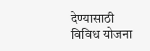देण्यासाठी विविध योजना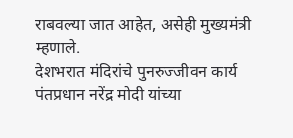राबवल्या जात आहेत, असेही मुख्यमंत्री म्हणाले.
देशभरात मंदिरांचे पुनरुज्जीवन कार्य
पंतप्रधान नरेंद्र मोदी यांच्या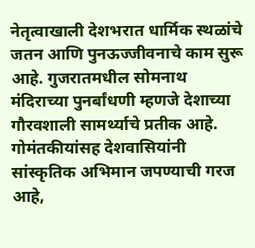नेतृत्वाखाली देशभरात धार्मिक स्थळांचे जतन आणि पुनऊज्जीवनाचे काम सुरू आहे. गुजरातमधील सोमनाथ मंदिराच्या पुनर्बांधणी म्हणजे देशाच्या गौरवशाली सामर्थ्याचे प्रतीक आहे. गोमंतकीयांसह देशवासियांनी सांस्कृतिक अभिमान जपण्याची गरज आहे,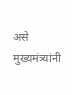असे मुख्यमंत्र्यांनी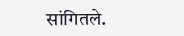सांगितले.